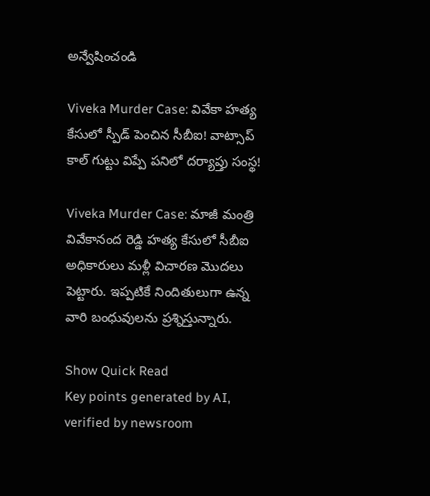అన్వేషించండి

Viveka Murder Case: వివేకా హత్య కేసులో స్పీడ్ పెంచిన సీబీఐ! వాట్సాప్‌ కాల్‌ గుట్టు విప్పే పనిలో దర్యాప్తు సంస్థ!

Viveka Murder Case: మాజీ మంత్రి వివేకానంద రెడ్డి హత్య కేసులో సీబీఐ అధికారులు మళ్లీ విచారణ మొదలు పెట్టారు. ఇప్పటికే నిందితులుగా ఉన్న వారి బంధువులను ప్రశ్నిస్తున్నారు.

Show Quick Read
Key points generated by AI, verified by newsroom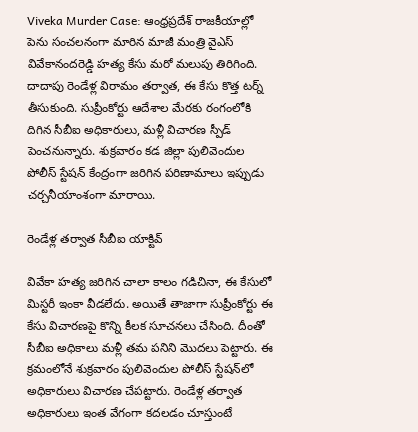Viveka Murder Case: ఆంధ్రప్రదేశ్ రాజకీయాల్లో పెను సంచలనంగా మారిన మాజీ మంత్రి వైఎస్ వివేకానందరెడ్డి హత్య కేసు మరో మలుపు తిరిగింది. దాదాపు రెండేళ్ల విరామం తర్వాత, ఈ కేసు కొత్త టర్న్ తీసుకుంది. సుప్రీంకోర్టు ఆదేశాల మేరకు రంగంలోకి దిగిన సీబీఐ అధికారులు, మళ్లీ విచారణ స్పీడ్ పెంచనున్నారు. శుక్రవారం కడ జిల్లా పులివెందుల పోలీస్ స్టేషన్‌ కేంద్రంగా జరిగిన పరిణామాలు ఇప్పుడు చర్చనీయాంశంగా మారాయి.

రెండేళ్ల తర్వాత సీబీఐ యాక్టివ్‌

వివేకా హత్య జరిగిన చాలా కాలం గడిచినా, ఈ కేసులో మిస్టరీ ఇంకా వీడలేదు. అయితే తాజాగా సుప్రీంకోర్టు ఈ కేసు విచారణపై కొన్ని కీలక సూచనలు చేసింది. దీంతో సీబీఐ అధికాలు మళ్లీ తమ పనిని మొదలు పెట్టారు. ఈ క్రమంలోనే శుక్రవారం పులివెందుల పోలీస్ స్టేషన్‌లో అధికారులు విచారణ చేపట్టారు. రెండేళ్ల తర్వాత అధికారులు ఇంత వేగంగా కదలడం చూస్తుంటే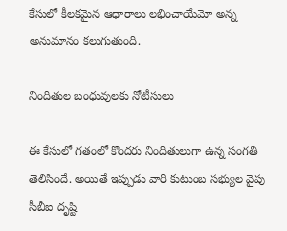కేసులో కీలకమైన ఆధారాలు లభించాయేమో అన్న అనుమానం కలుగుతుంది.

నిందితుల బంధువులకు నోటీసులు

ఈ కేసులో గతంలో కొందరు నిందితులుగా ఉన్న సంగతి తెలిసిందే. అయితే ఇప్పుడు వారి కుటుంబ సభ్యుల వైపు సీబీఐ దృష్టి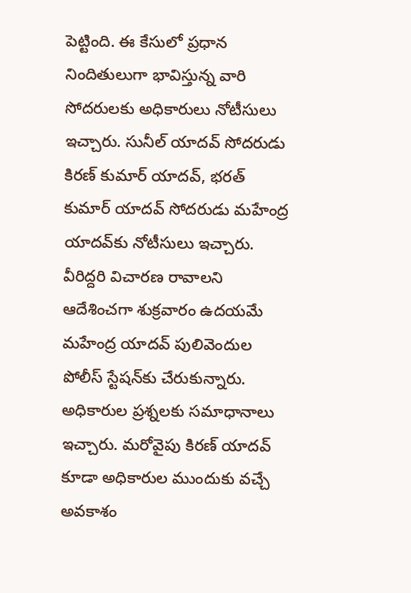పెట్టింది. ఈ కేసులో ప్రధాన నిందితులుగా భావిస్తున్న వారి సోదరులకు అధికారులు నోటీసులు ఇచ్చారు. సునీల్ యాదవ్ సోదరుడు కిరణ్ కుమార్ యాదవ్, భరత్‌ కుమార్ యాదవ్ సోదరుడు మహేంద్ర యాదవ్‌కు నోటీసులు ఇచ్చారు. వీరిద్దరి విచారణ రావాలని ఆదేశించగా శుక్రవారం ఉదయమే మహేంద్ర యాదవ్ పులివెందుల పోలీస్ స్టేషన్‌కు చేరుకున్నారు. అధికారుల ప్రశ్నలకు సమాధానాలు ఇచ్చారు. మరోవైపు కిరణ్‌ యాదవ్ కూడా అధికారుల ముందుకు వచ్చే అవకాశం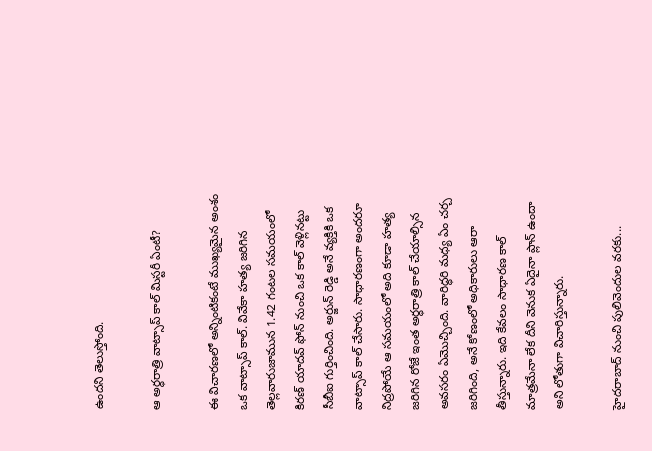ఉందని తెలుస్తోంది.

ఆ అర్ధరాత్రి వాట్సాప్ కాల్ మిస్టరీ ఏంటీ?

ఈ విచారణలో అన్నింటికంటే ముఖ్యమైన అంశం ఒక వాట్సాప్ కాల్. వివేకా హత్య జరిగిన తెల్లవారుజామున 1.42 గంటల సమయంలో కిరణ్ యాదవ్‌ ఫోన్ నుంచి ఒక కాల్ వెళ్లినట్టు సీబీఐ గుర్తించింది. అర్జున్ రెడ్డి అనే వ్యక్తికి ఒక వాట్సాప్ కాల్ చేసారు. సాధారణంగా అందరూ నిద్రపోయే ఆ సమయంలో అది కూడా హత్య జరిగిన రోజే ఇంత అర్థరాత్రి కాల్ చేయాల్సిన అవసరం ఏమొచ్చింది. వారిద్ధరి మధ్య ఏం చర్చ జరిగింది, అనే కోణంలో అధికారులు ఆరా తీస్తున్నారు. ఇది కేవలం సాధారణ కాల్‌ మాత్రమేనా లేక దీని వెనుక ఏదైనా ప్లాన్ ఉందా అని లోతుగా విచారిస్తున్నారు.

హైదరాబాద్‌ నుంచి పులివెందుల వరకు...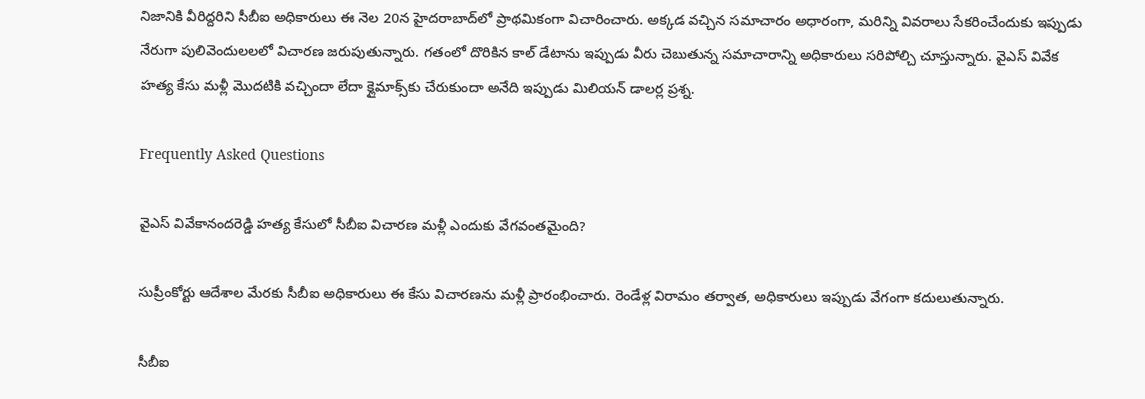నిజానికి వీరిద్దరిని సీబీఐ అధికారులు ఈ నెల 20న హైదరాబాద్‌లో ప్రాథమికంగా విచారించారు. అక్కడ వచ్చిన సమాచారం అధారంగా, మరిన్ని వివరాలు సేకరించేందుకు ఇప్పుడు నేరుగా పులివెందులలలో విచారణ జరుపుతున్నారు. గతంలో దొరికిన కాల్ డేటాను ఇప్పుడు వీరు చెబుతున్న సమాచారాన్ని అధికారులు సరిపోల్చి చూస్తున్నారు. వైఎస్‌ వివేక హత్య కేసు మళ్లీ మొదటికి వచ్చిందా లేదా క్లైమాక్స్‌కు చేరుకుందా అనేది ఇప్పుడు మిలియన్ డాలర్ల ప్రశ్న.

Frequently Asked Questions

వైఎస్ వివేకానందరెడ్డి హత్య కేసులో సీబీఐ విచారణ మళ్లీ ఎందుకు వేగవంతమైంది?

సుప్రీంకోర్టు ఆదేశాల మేరకు సీబీఐ అధికారులు ఈ కేసు విచారణను మళ్లీ ప్రారంభించారు. రెండేళ్ల విరామం తర్వాత, అధికారులు ఇప్పుడు వేగంగా కదులుతున్నారు.

సీబీఐ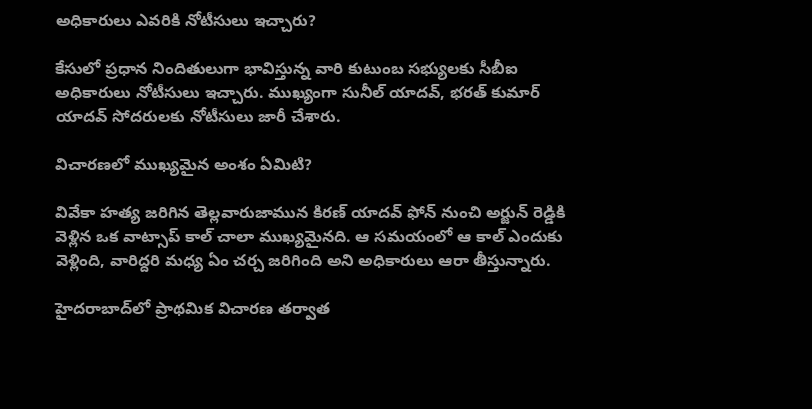అధికారులు ఎవరికి నోటీసులు ఇచ్చారు?

కేసులో ప్రధాన నిందితులుగా భావిస్తున్న వారి కుటుంబ సభ్యులకు సీబీఐ అధికారులు నోటీసులు ఇచ్చారు. ముఖ్యంగా సునీల్ యాదవ్, భరత్ కుమార్ యాదవ్ సోదరులకు నోటీసులు జారీ చేశారు.

విచారణలో ముఖ్యమైన అంశం ఏమిటి?

వివేకా హత్య జరిగిన తెల్లవారుజామున కిరణ్ యాదవ్ ఫోన్ నుంచి అర్జున్ రెడ్డికి వెళ్లిన ఒక వాట్సాప్ కాల్ చాలా ముఖ్యమైనది. ఆ సమయంలో ఆ కాల్ ఎందుకు వెళ్లింది, వారిద్దరి మధ్య ఏం చర్చ జరిగింది అని అధికారులు ఆరా తీస్తున్నారు.

హైదరాబాద్‌లో ప్రాథమిక విచారణ తర్వాత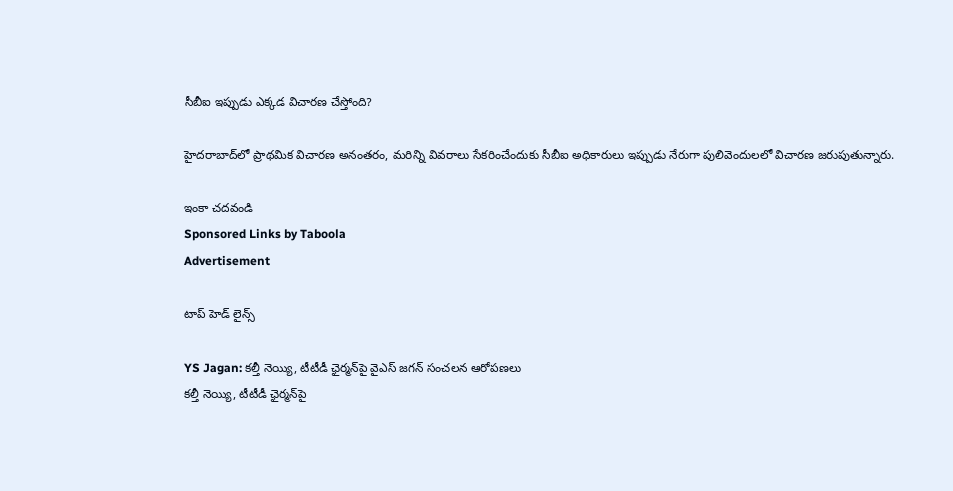సీబీఐ ఇప్పుడు ఎక్కడ విచారణ చేస్తోంది?

హైదరాబాద్‌లో ప్రాథమిక విచారణ అనంతరం, మరిన్ని వివరాలు సేకరించేందుకు సీబీఐ అధికారులు ఇప్పుడు నేరుగా పులివెందులలో విచారణ జరుపుతున్నారు.

ఇంకా చదవండి
Sponsored Links by Taboola
Advertisement

టాప్ హెడ్ లైన్స్

YS Jagan: కల్తీ నెయ్యి, టీటీడీ ఛైర్మన్‌పై వైఎస్ జగన్ సంచలన ఆరోపణలు
కల్తీ నెయ్యి, టీటీడీ ఛైర్మన్‌పై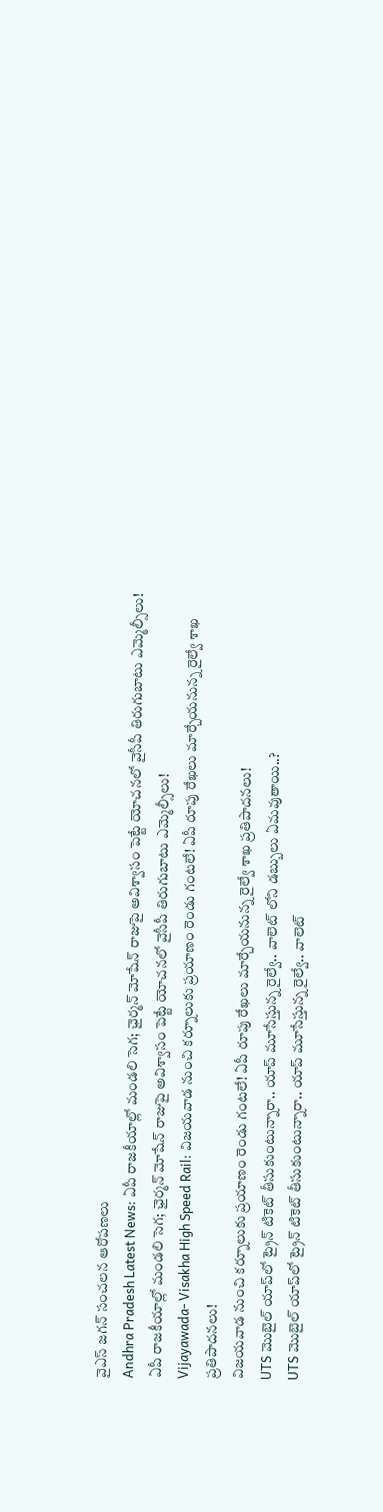వైఎస్ జగన్ సంచలన ఆరోపణలు
Andhra Pradesh Latest News: ఏపీ రాజకీయాల్లో మండలి సెగ; ఛైర్మన్‌ మోషేన్‌ రాజుపై అవిశ్వాసం పెట్టే యోచనలో వైసీపీ తిరుగుబాటు ఎమ్మెల్సీలు!
ఏపీ రాజకీయాల్లో మండలి సెగ; ఛైర్మన్‌ మోషేన్‌ రాజుపై అవిశ్వాసం పెట్టే యోచనలో వైసీపీ తిరుగుబాటు ఎమ్మెల్సీలు!
Vijayawada- Visakha High Speed Rail: విజయవాడ నుంచి కర్నూలుకు ప్రయాణం రెండు గంటలే! ఏపీ రూపు రేఖలు మార్చేయనున్న రైల్వే శాఖ ప్రతిపాదనలు!
విజయవాడ నుంచి కర్నూలుకు ప్రయాణం రెండు గంటలే! ఏపీ రూపు రేఖలు మార్చేయనున్న రైల్వే శాఖ ప్రతిపాదనలు!
UTS మొబైల్ యాప్‌లో ట్రైన్ టికెట్ తీసుకుంటున్నారా.. యాప్ మూసేస్తున్న రైల్వే.. వాలెట్ లోని డబ్బులు ఏమవుతాయి..?
UTS మొబైల్ యాప్‌లో ట్రైన్ టికెట్ తీసుకుంటున్నారా.. యాప్ మూసేస్తున్న రైల్వే.. వాలెట్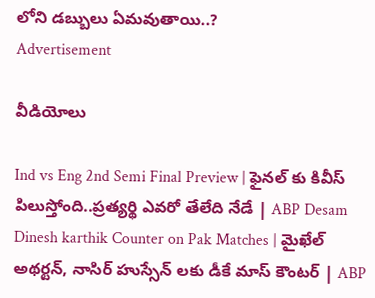లోని డబ్బులు ఏమవుతాయి..?
Advertisement

వీడియోలు

Ind vs Eng 2nd Semi Final Preview | ఫైనల్ కు కివీస్ పిలుస్తోంది..ప్రత్యర్థి ఎవరో తేలేది నేడే | ABP Desam
Dinesh karthik Counter on Pak Matches | మైఖేల్ అథర్టన్, నాసిర్ హుస్సేన్ లకు డీకే మాస్ కౌంటర్ | ABP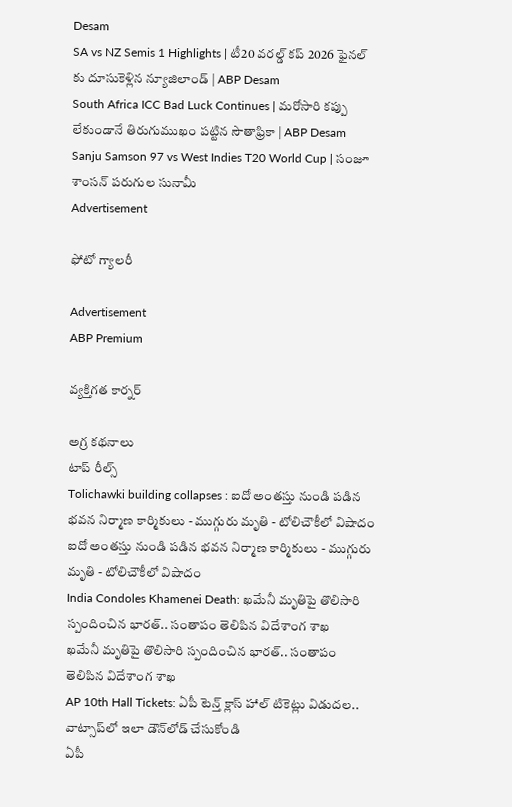Desam
SA vs NZ Semis 1 Highlights | టీ20 వరల్డ్ కప్ 2026 ఫైనల్ కు దూసుకెళ్లిన న్యూజిలాండ్ | ABP Desam
South Africa ICC Bad Luck Continues | మరోసారి కప్పు లేకుండానే తిరుగుముఖం పట్టిన సౌతాఫ్రికా | ABP Desam
Sanju Samson 97 vs West Indies T20 World Cup | సంజూ శాంసన్ పరుగుల సునామీ
Advertisement

ఫోటో గ్యాలరీ

Advertisement
ABP Premium

వ్యక్తిగత కార్నర్

అగ్ర కథనాలు
టాప్ రీల్స్
Tolichawki building collapses : ఐదో అంతస్తు నుండి పడిన భవన నిర్మాణ కార్మికులు - ముగ్గురు మృతి - టోలిచౌకీలో విషాదం
ఐదో అంతస్తు నుండి పడిన భవన నిర్మాణ కార్మికులు - ముగ్గురు మృతి - టోలిచౌకీలో విషాదం
India Condoles Khamenei Death: ఖమేనీ మృతిపై తొలిసారి స్పందించిన భారత్.. సంతాపం తెలిపిన విదేశాంగ శాఖ
ఖమేనీ మృతిపై తొలిసారి స్పందించిన భారత్.. సంతాపం తెలిపిన విదేశాంగ శాఖ
AP 10th Hall Tickets: ఏపీ టెన్త్ క్లాస్ హాల్‌ టికెట్లు విడుదల.. వాట్సాప్‌లో ఇలా డౌన్‌లోడ్‌ చేసుకోండి
ఏపీ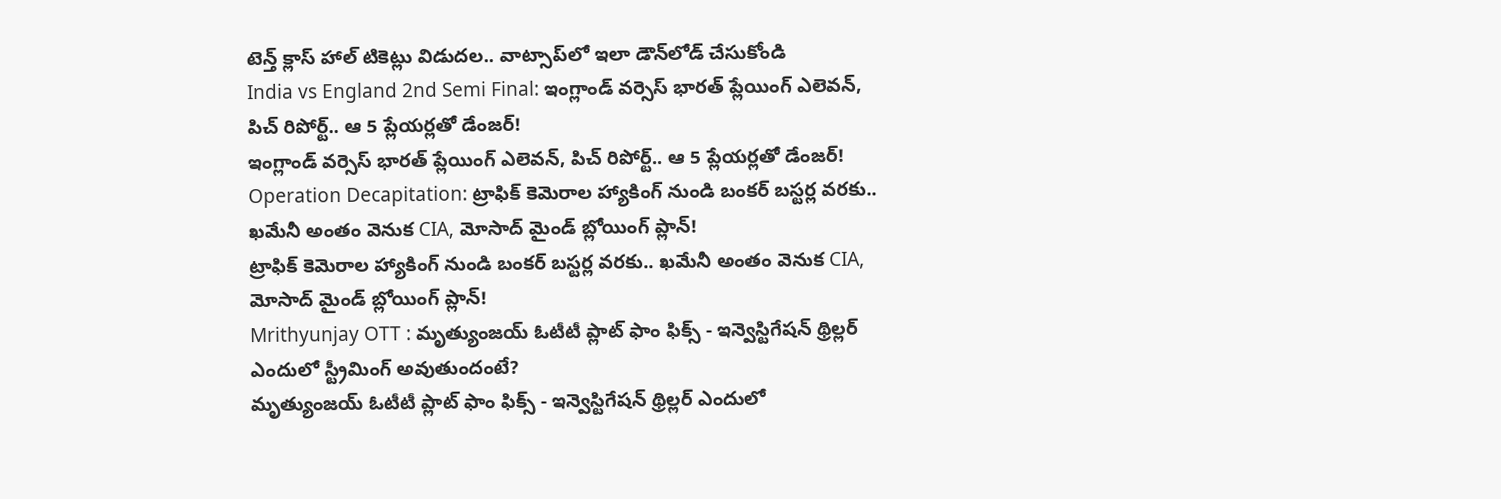టెన్త్ క్లాస్ హాల్‌ టికెట్లు విడుదల.. వాట్సాప్‌లో ఇలా డౌన్‌లోడ్‌ చేసుకోండి
India vs England 2nd Semi Final: ఇంగ్లాండ్‌ వర్సెస్ భారత్ ప్లేయింగ్ ఎలెవన్, పిచ్ రిపోర్ట్.. ఆ 5 ప్లేయర్లతో డేంజర్!
ఇంగ్లాండ్‌ వర్సెస్ భారత్ ప్లేయింగ్ ఎలెవన్, పిచ్ రిపోర్ట్.. ఆ 5 ప్లేయర్లతో డేంజర్!
Operation Decapitation: ట్రాఫిక్ కెమెరాల హ్యాకింగ్ నుండి బంకర్ బస్టర్ల వరకు.. ఖమేనీ అంతం వెనుక CIA, మోసాద్ మైండ్ బ్లోయింగ్ ప్లాన్!
ట్రాఫిక్ కెమెరాల హ్యాకింగ్ నుండి బంకర్ బస్టర్ల వరకు.. ఖమేనీ అంతం వెనుక CIA, మోసాద్ మైండ్ బ్లోయింగ్ ప్లాన్!
Mrithyunjay OTT : మృత్యుంజయ్ ఓటీటీ ప్లాట్ ఫాం ఫిక్స్ - ఇన్వెస్టిగేషన్ థ్రిల్లర్ ఎందులో స్ట్రీమింగ్ అవుతుందంటే?
మృత్యుంజయ్ ఓటీటీ ప్లాట్ ఫాం ఫిక్స్ - ఇన్వెస్టిగేషన్ థ్రిల్లర్ ఎందులో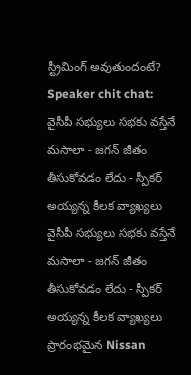స్ట్రీమింగ్ అవుతుందంటే?
Speaker chit chat: వైసీపీ సభ్యులు సభకు వస్తేనే మసాలా - జగన్ జీతం తీసుకోవడం లేదు - స్పీకర్ అయ్యన్న కీలక వ్యాఖ్యలు
వైసీపీ సభ్యులు సభకు వస్తేనే మసాలా - జగన్ జీతం తీసుకోవడం లేదు - స్పీకర్ అయ్యన్న కీలక వ్యాఖ్యలు
ప్రారంభమైన Nissan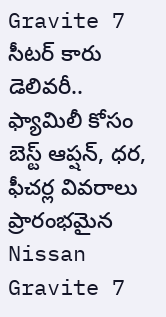Gravite 7 సీటర్ కారు డెలివరీ.. ఫ్యామిలీ కోసం బెస్ట్ ఆప్షన్, ధర, ఫీచర్ల వివరాలు
ప్రారంభమైన Nissan Gravite 7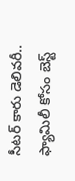సీటర్ కారు డెలివరీ.. ఫ్యామిలీ కోసం బెస్ట్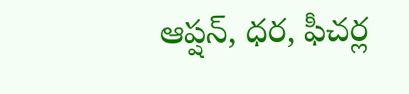ఆప్షన్, ధర, ఫీచర్ల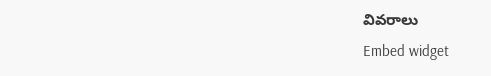వివరాలు
Embed widget